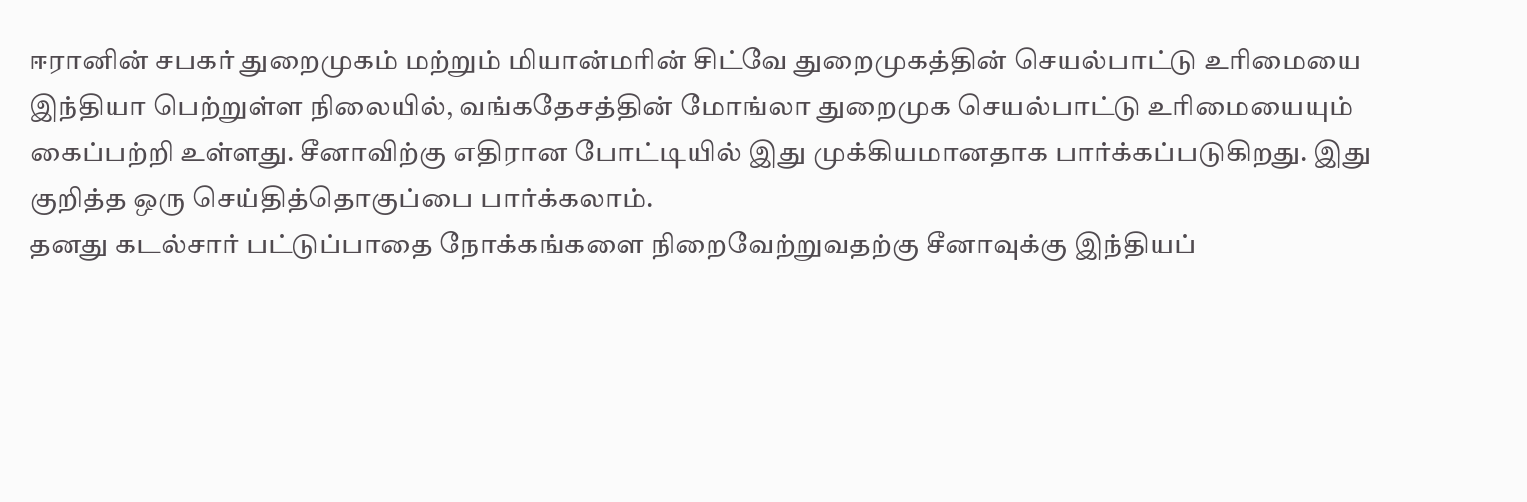ஈரானின் சபகர் துறைமுகம் மற்றும் மியான்மரின் சிட்வே துறைமுகத்தின் செயல்பாட்டு உரிமையை இந்தியா பெற்றுள்ள நிலையில், வங்கதேசத்தின் மோங்லா துறைமுக செயல்பாட்டு உரிமையையும் கைப்பற்றி உள்ளது. சீனாவிற்கு எதிரான போட்டியில் இது முக்கியமானதாக பார்க்கப்படுகிறது. இது குறித்த ஒரு செய்தித்தொகுப்பை பார்க்கலாம்.
தனது கடல்சார் பட்டுப்பாதை நோக்கங்களை நிறைவேற்றுவதற்கு சீனாவுக்கு இந்தியப்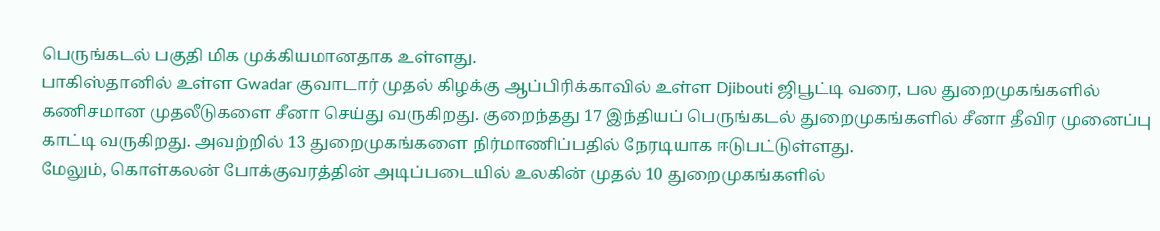பெருங்கடல் பகுதி மிக முக்கியமானதாக உள்ளது.
பாகிஸ்தானில் உள்ள Gwadar குவாடார் முதல் கிழக்கு ஆப்பிரிக்காவில் உள்ள Djibouti ஜிபூட்டி வரை, பல துறைமுகங்களில் கணிசமான முதலீடுகளை சீனா செய்து வருகிறது. குறைந்தது 17 இந்தியப் பெருங்கடல் துறைமுகங்களில் சீனா தீவிர முனைப்பு காட்டி வருகிறது. அவற்றில் 13 துறைமுகங்களை நிர்மாணிப்பதில் நேரடியாக ஈடுபட்டுள்ளது.
மேலும், கொள்கலன் போக்குவரத்தின் அடிப்படையில் உலகின் முதல் 10 துறைமுகங்களில்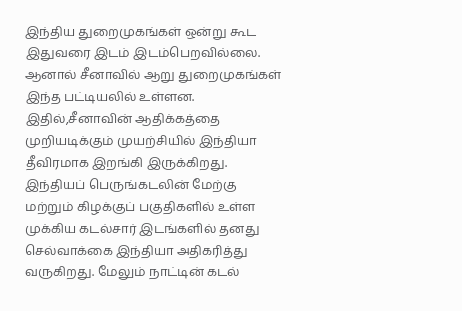இந்திய துறைமுகங்கள் ஒன்று கூட இதுவரை இடம் இடம்பெறவில்லை. ஆனால் சீனாவில் ஆறு துறைமுகங்கள் இந்த பட்டியலில் உள்ளன. இதில்,சீனாவின் ஆதிக்கத்தை முறியடிக்கும் முயற்சியில் இந்தியா தீவிரமாக இறங்கி இருக்கிறது.
இந்தியப் பெருங்கடலின் மேற்கு மற்றும் கிழக்குப் பகுதிகளில் உள்ள முக்கிய கடல்சார் இடங்களில் தனது செல்வாக்கை இந்தியா அதிகரித்து வருகிறது. மேலும் நாட்டின் கடல்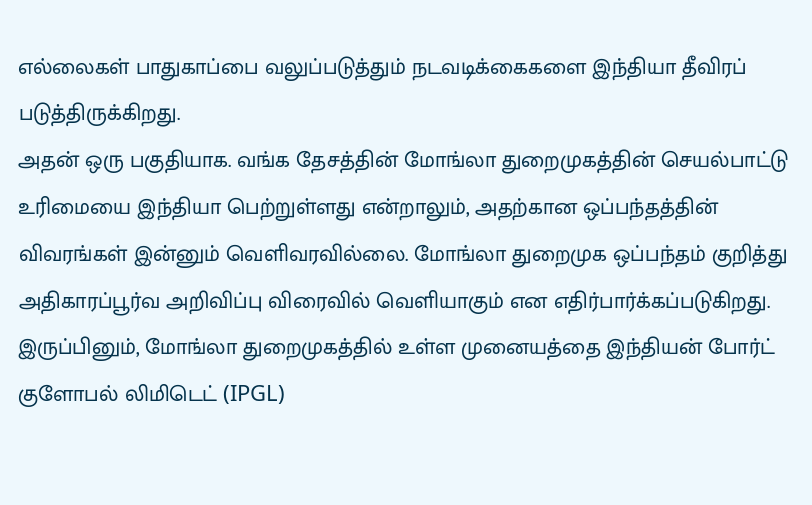எல்லைகள் பாதுகாப்பை வலுப்படுத்தும் நடவடிக்கைகளை இந்தியா தீவிரப் படுத்திருக்கிறது.
அதன் ஒரு பகுதியாக. வங்க தேசத்தின் மோங்லா துறைமுகத்தின் செயல்பாட்டு உரிமையை இந்தியா பெற்றுள்ளது என்றாலும், அதற்கான ஒப்பந்தத்தின் விவரங்கள் இன்னும் வெளிவரவில்லை. மோங்லா துறைமுக ஒப்பந்தம் குறித்து அதிகாரப்பூர்வ அறிவிப்பு விரைவில் வெளியாகும் என எதிர்பார்க்கப்படுகிறது.
இருப்பினும், மோங்லா துறைமுகத்தில் உள்ள முனையத்தை இந்தியன் போர்ட் குளோபல் லிமிடெட் (IPGL)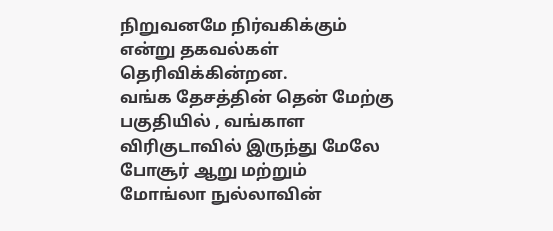நிறுவனமே நிர்வகிக்கும் என்று தகவல்கள் தெரிவிக்கின்றன.
வங்க தேசத்தின் தென் மேற்கு பகுதியில் , வங்காள விரிகுடாவில் இருந்து மேலே போசூர் ஆறு மற்றும் மோங்லா நுல்லாவின்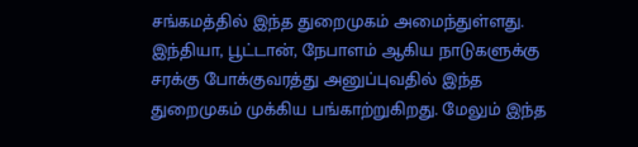சங்கமத்தில் இந்த துறைமுகம் அமைந்துள்ளது. இந்தியா, பூட்டான், நேபாளம் ஆகிய நாடுகளுக்கு சரக்கு போக்குவரத்து அனுப்புவதில் இந்த துறைமுகம் முக்கிய பங்காற்றுகிறது. மேலும் இந்த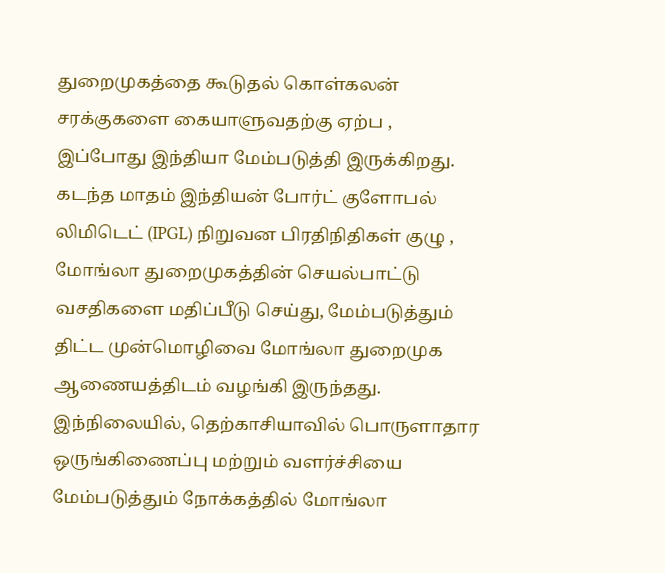துறைமுகத்தை கூடுதல் கொள்கலன் சரக்குகளை கையாளுவதற்கு ஏற்ப , இப்போது இந்தியா மேம்படுத்தி இருக்கிறது.
கடந்த மாதம் இந்தியன் போர்ட் குளோபல் லிமிடெட் (IPGL) நிறுவன பிரதிநிதிகள் குழு , மோங்லா துறைமுகத்தின் செயல்பாட்டு வசதிகளை மதிப்பீடு செய்து, மேம்படுத்தும் திட்ட முன்மொழிவை மோங்லா துறைமுக ஆணையத்திடம் வழங்கி இருந்தது.
இந்நிலையில், தெற்காசியாவில் பொருளாதார ஒருங்கிணைப்பு மற்றும் வளர்ச்சியை மேம்படுத்தும் நோக்கத்தில் மோங்லா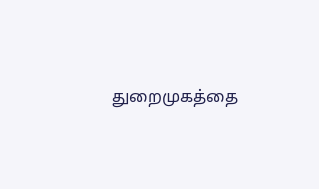துறைமுகத்தை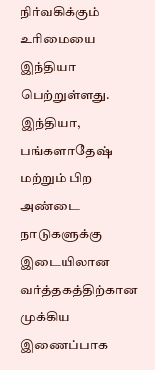நிர்வகிக்கும் உரிமையை இந்தியா பெற்றுள்ளது.
இந்தியா, பங்களாதேஷ் மற்றும் பிற அண்டை நாடுகளுக்கு இடையிலான வர்த்தகத்திற்கான முக்கிய இணைப்பாக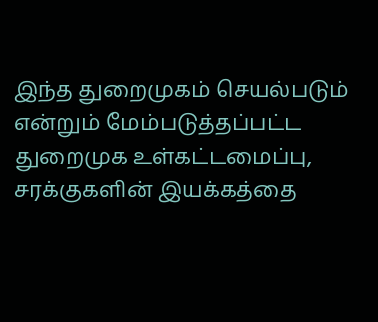இந்த துறைமுகம் செயல்படும் என்றும் மேம்படுத்தப்பட்ட துறைமுக உள்கட்டமைப்பு, சரக்குகளின் இயக்கத்தை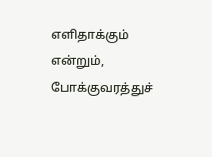எளிதாக்கும் என்றும், போக்குவரத்துச்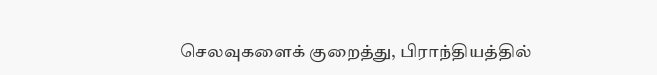செலவுகளைக் குறைத்து, பிராந்தியத்தில்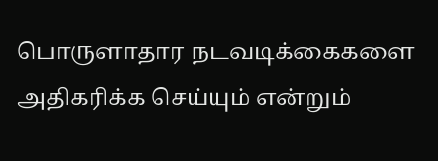பொருளாதார நடவடிக்கைகளை அதிகரிக்க செய்யும் என்றும்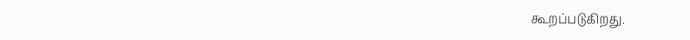கூறப்படுகிறது.